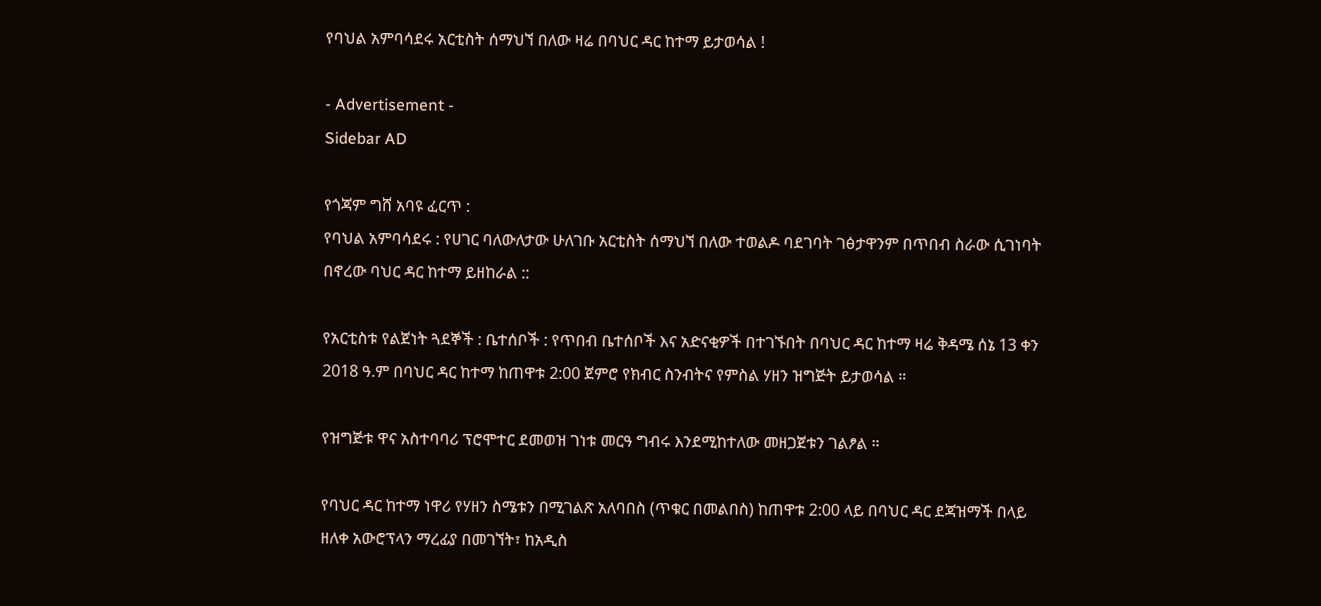የባህል አምባሳደሩ አርቲስት ሰማህኘ በለው ዛሬ በባህር ዳር ከተማ ይታወሳል !

- Advertisement -
Sidebar AD

የጎጃም ግሸ አባዩ ፈርጥ :
የባህል አምባሳደሩ : የሀገር ባለውለታው ሁለገቡ አርቲስት ሰማህኘ በለው ተወልዶ ባደገባት ገፅታዋንም በጥበብ ስራው ሲገነባት በኖረው ባህር ዳር ከተማ ይዘከራል ::

የአርቲስቱ የልጀነት ጓደኞች : ቤተሰቦች : የጥበብ ቤተሰቦች እና አድናቂዎች በተገኙበት በባህር ዳር ከተማ ዛሬ ቅዳሜ ሰኔ 13 ቀን 2018 ዓ.ም በባህር ዳር ከተማ ከጠዋቱ 2:00 ጀምሮ የክብር ስንብትና የምስል ሃዘን ዝግጅት ይታወሳል ።

የዝግጅቱ ዋና አስተባባሪ ፕሮሞተር ደመወዝ ገነቱ መርዓ ግብሩ እንደሚከተለው መዘጋጀቱን ገልፆል ።

የባህር ዳር ከተማ ነዋሪ የሃዘን ስሜቱን በሚገልጽ አለባበስ (ጥቁር በመልበስ) ከጠዋቱ 2:00 ላይ በባህር ዳር ደጃዝማች በላይ ዘለቀ አውሮፕላን ማረፊያ በመገኘት፣ ከአዲስ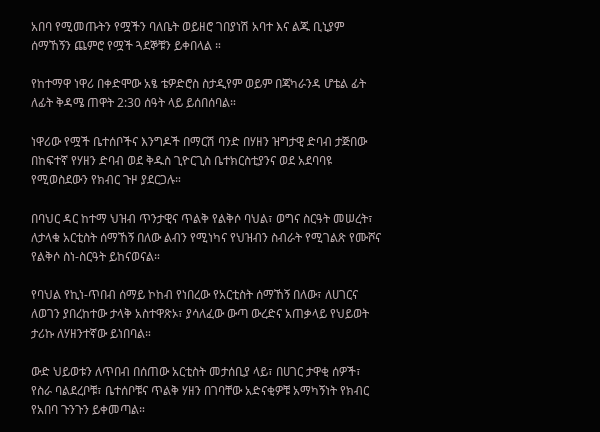አበባ የሚመጡትን የሟችን ባለቤት ወይዘሮ ገበያነሽ አባተ እና ልጁ ቢኒያም ሰማኸኝን ጨምሮ የሟች ጓደኞቹን ይቀበላል ።

የከተማዋ ነዋሪ በቀድሞው አፄ ቴዎድሮስ ስታዲየም ወይም በጃካራንዳ ሆቴል ፊት ለፊት ቅዳሜ ጠዋት 2:30 ሰዓት ላይ ይሰበሰባል።

ነዋሪው የሟች ቤተሰቦችና እንግዶች በማርሽ ባንድ በሃዘን ዝግታዊ ድባብ ታጅበው በከፍተኛ የሃዘን ድባብ ወደ ቅዱስ ጊዮርጊስ ቤተክርስቲያንና ወደ አደባባዩ የሚወስደውን የክብር ጉዞ ያደርጋሉ።

በባህር ዳር ከተማ ህዝብ ጥንታዊና ጥልቅ የልቅሶ ባህል፣ ወግና ስርዓት መሠረት፣ ለታላቁ አርቲስት ሰማኸኝ በለው ልብን የሚነካና የህዝብን ስብራት የሚገልጽ የሙሾና የልቅሶ ስነ-ስርዓት ይከናወናል።

የባህል የኪነ-ጥበብ ሰማይ ኮከብ የነበረው የአርቲስት ሰማኸኝ በለው፣ ለሀገርና ለወገን ያበረከተው ታላቅ አስተዋጽኦ፣ ያሳለፈው ውጣ ውረድና አጠቃላይ የህይወት ታሪኩ ለሃዘንተኛው ይነበባል።

ውድ ህይወቱን ለጥበብ በሰጠው አርቲስት መታሰቢያ ላይ፣ በሀገር ታዋቂ ሰዎች፣ የስራ ባልደረቦቹ፣ ቤተሰቦቹና ጥልቅ ሃዘን በገባቸው አድናቂዎቹ አማካኝነት የክብር የአበባ ጉንጉን ይቀመጣል።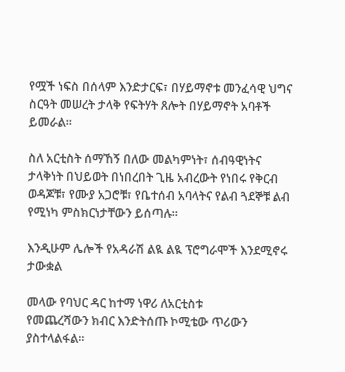የሟች ነፍስ በሰላም እንድታርፍ፣ በሃይማኖቱ መንፈሳዊ ህግና ስርዓት መሠረት ታላቅ የፍትሃት ጸሎት በሃይማኖት አባቶች ይመራል።

ስለ አርቲስት ሰማኸኝ በለው መልካምነት፣ ሰብዓዊነትና ታላቅነት በህይወት በነበረበት ጊዜ አብረውት የነበሩ የቅርብ ወዳጆቹ፣ የሙያ አጋሮቹ፣ የቤተሰብ አባላትና የልብ ጓደኞቹ ልብ የሚነካ ምስክርነታቸውን ይሰጣሉ።

እንዲሁም ሌሎች የአዳራሽ ልዪ ልዪ ፕሮግራሞች እንደሚኖሩ ታውቋል

መላው የባህር ዳር ከተማ ነዋሪ ለአርቲስቱ
የመጨረሻውን ክብር እንድትሰጡ ኮሚቴው ጥሪውን ያስተላልፋል።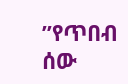”የጥበብ ሰው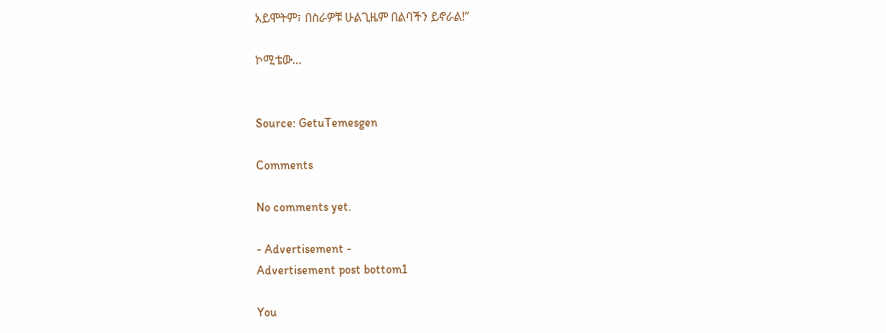አይሞትም፣ በስራዎቹ ሁልጊዜም በልባችን ይኖራል!”

ኮሚቴው…


Source: GetuTemesgen

Comments

No comments yet.

- Advertisement -
Advertisement post bottom1

You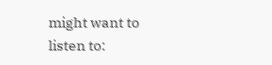might want to listen to: